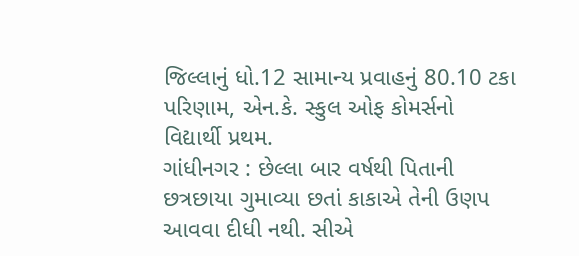જિલ્લાનું ધો.12 સામાન્ય પ્રવાહનું 80.10 ટકા પરિણામ, એન.કે. સ્કુલ ઓફ કોમર્સનો વિદ્યાર્થી પ્રથમ.
ગાંધીનગર : છેલ્લા બાર વર્ષથી પિતાની છત્રછાયા ગુમાવ્યા છતાં કાકાએ તેની ઉણપ આવવા દીધી નથી. સીએ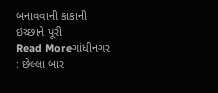બનાવવાની કાકાની ઇચ્છાને પૂરી
Read Moreગાંધીનગર : છેલ્લા બાર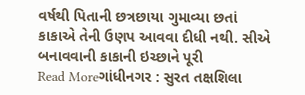વર્ષથી પિતાની છત્રછાયા ગુમાવ્યા છતાં કાકાએ તેની ઉણપ આવવા દીધી નથી. સીએ બનાવવાની કાકાની ઇચ્છાને પૂરી
Read Moreગાંધીનગર : સુરત તક્ષશિલા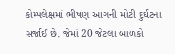કોમ્પલેક્ષમાં ભીષણ આગની મોટી દુર્ઘટના સર્જાઈ છે. જેમાં 20 જેટલા બાળકો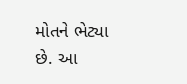મોતને ભેટ્યા છે. આ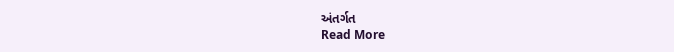અંતર્ગત
Read More